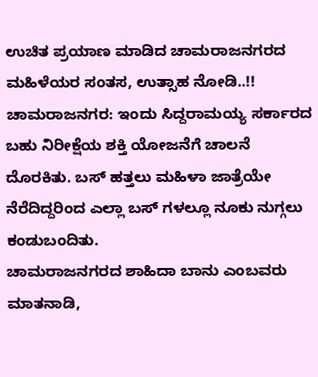ಉಚಿತ ಪ್ರಯಾಣ ಮಾಡಿದ ಚಾಮರಾಜನಗರದ ಮಹಿಳೆಯರ ಸಂತಸ, ಉತ್ಸಾಹ ನೋಡಿ..!!
ಚಾಮರಾಜನಗರ: ಇಂದು ಸಿದ್ದರಾಮಯ್ಯ ಸರ್ಕಾರದ ಬಹು ನಿರೀಕ್ಷೆಯ ಶಕ್ತಿ ಯೋಜನೆಗೆ ಚಾಲನೆ ದೊರಕಿತು. ಬಸ್ ಹತ್ತಲು ಮಹಿಳಾ ಜಾತ್ರೆಯೇ ನೆರೆದಿದ್ದರಿಂದ ಎಲ್ಲಾ ಬಸ್ ಗಳಲ್ಲೂ ನೂಕು ನುಗ್ಗಲು ಕಂಡುಬಂದಿತು.
ಚಾಮರಾಜನಗರದ ಶಾಹಿದಾ ಬಾನು ಎಂಬವರು ಮಾತನಾಡಿ,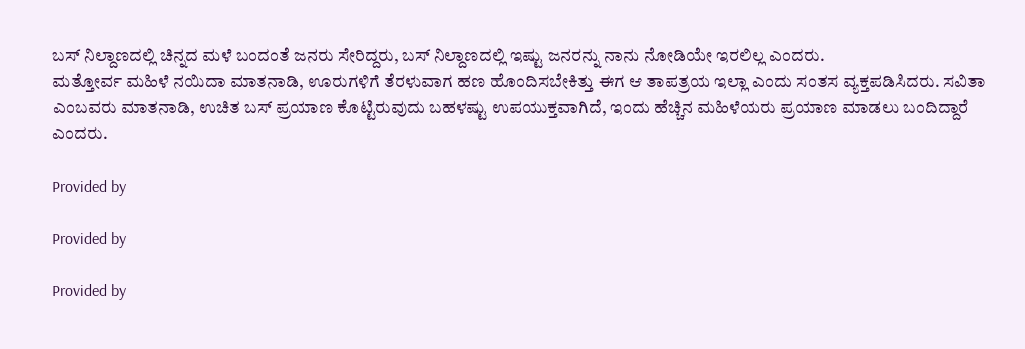ಬಸ್ ನಿಲ್ದಾಣದಲ್ಲಿ ಚಿನ್ನದ ಮಳೆ ಬಂದಂತೆ ಜನರು ಸೇರಿದ್ದರು, ಬಸ್ ನಿಲ್ದಾಣದಲ್ಲಿ ಇಷ್ಟು ಜನರನ್ನು ನಾನು ನೋಡಿಯೇ ಇರಲಿಲ್ಲ ಎಂದರು.
ಮತ್ತೋರ್ವ ಮಹಿಳೆ ನಯಿದಾ ಮಾತನಾಡಿ, ಊರುಗಳಿಗೆ ತೆರಳುವಾಗ ಹಣ ಹೊಂದಿಸಬೇಕಿತ್ತು ಈಗ ಆ ತಾಪತ್ರಯ ಇಲ್ಲಾ ಎಂದು ಸಂತಸ ವ್ಯಕ್ತಪಡಿಸಿದರು. ಸವಿತಾ ಎಂಬವರು ಮಾತನಾಡಿ, ಉಚಿತ ಬಸ್ ಪ್ರಯಾಣ ಕೊಟ್ಟಿರುವುದು ಬಹಳಷ್ಟು ಉಪಯುಕ್ತವಾಗಿದೆ, ಇಂದು ಹೆಚ್ಚಿನ ಮಹಿಳೆಯರು ಪ್ರಯಾಣ ಮಾಡಲು ಬಂದಿದ್ದಾರೆ ಎಂದರು.

Provided by

Provided by

Provided by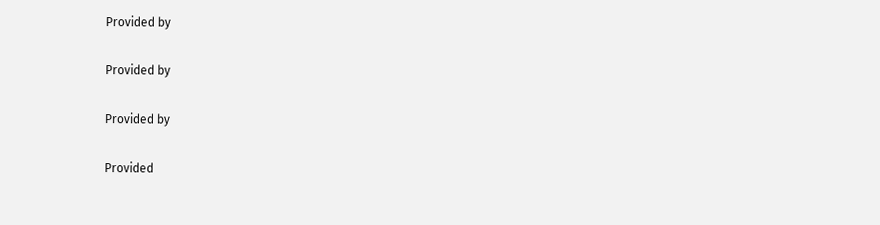Provided by

Provided by

Provided by

Provided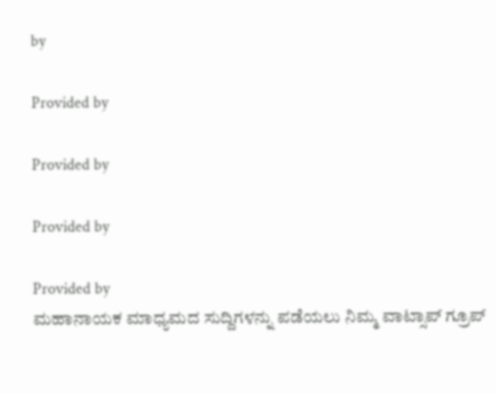by

Provided by

Provided by

Provided by

Provided by
ಮಹಾನಾಯಕ ಮಾಧ್ಯಮದ ಸುದ್ದಿಗಳನ್ನು ಪಡೆಯಲು ನಿಮ್ಮ ವಾಟ್ಸಾಪ್ ಗ್ರೂಪ್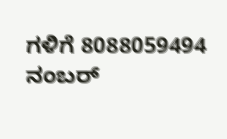ಗಳಿಗೆ 8088059494 ನಂಬರ್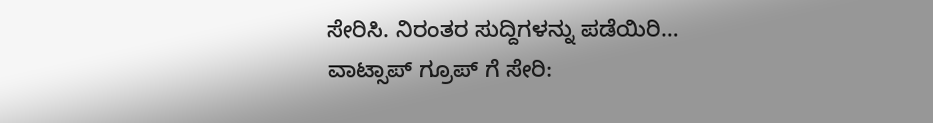ಸೇರಿಸಿ. ನಿರಂತರ ಸುದ್ದಿಗಳನ್ನು ಪಡೆಯಿರಿ…
ವಾಟ್ಸಾಪ್ ಗ್ರೂಪ್ ಗೆ ಸೇರಿ: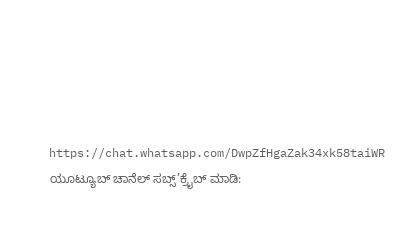https://chat.whatsapp.com/DwpZfHgaZak34xk58taiWR
ಯೂಟ್ಯೂಬ್ ಚಾನೆಲ್ ಸಬ್ಸ್’ಕ್ರೈಬ್ ಮಾಡಿ: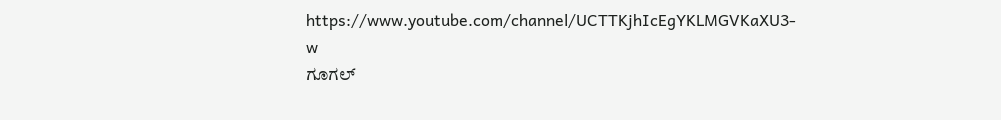https://www.youtube.com/channel/UCTTKjhIcEgYKLMGVKaXU3-w
ಗೂಗಲ್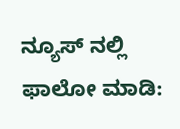ನ್ಯೂಸ್ ನಲ್ಲಿ ಫಾಲೋ ಮಾಡಿ: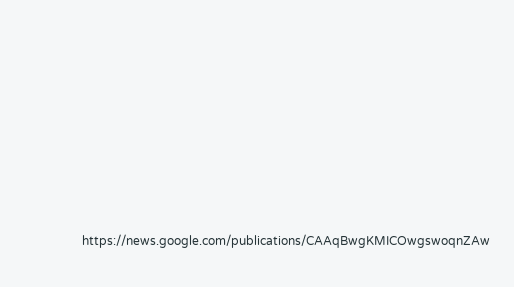https://news.google.com/publications/CAAqBwgKMICOwgswoqnZAw